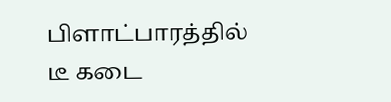பிளாட்பாரத்தில் டீ கடை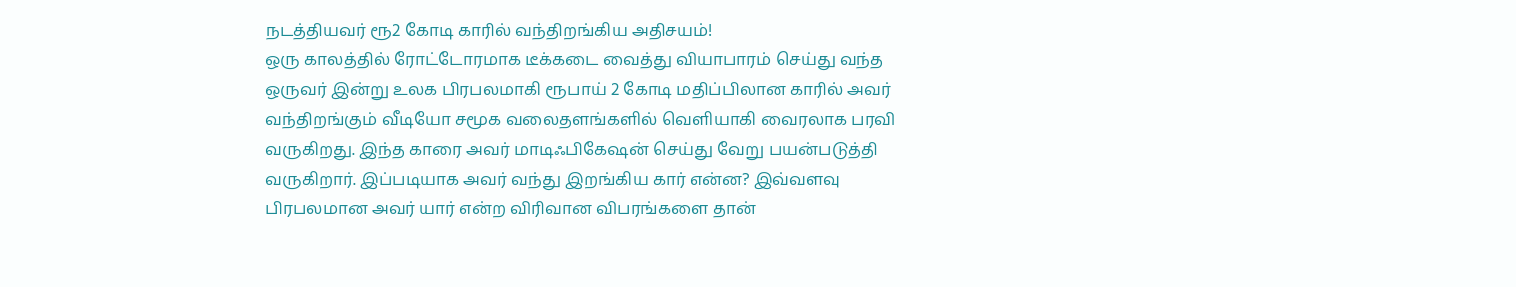நடத்தியவர் ரூ2 கோடி காரில் வந்திறங்கிய அதிசயம்!
ஒரு காலத்தில் ரோட்டோரமாக டீக்கடை வைத்து வியாபாரம் செய்து வந்த ஒருவர் இன்று உலக பிரபலமாகி ரூபாய் 2 கோடி மதிப்பிலான காரில் அவர் வந்திறங்கும் வீடியோ சமூக வலைதளங்களில் வெளியாகி வைரலாக பரவி வருகிறது. இந்த காரை அவர் மாடிஃபிகேஷன் செய்து வேறு பயன்படுத்தி வருகிறார். இப்படியாக அவர் வந்து இறங்கிய கார் என்ன? இவ்வளவு பிரபலமான அவர் யார் என்ற விரிவான விபரங்களை தான்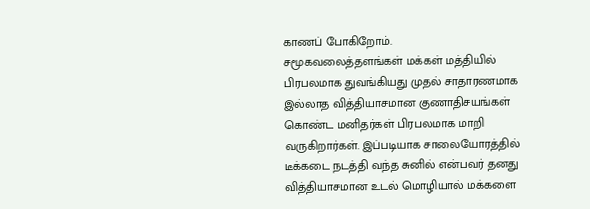காணப் போகிறோம்.
சமூகவலைத்தளங்கள் மக்கள் மத்தியில் பிரபலமாக துவங்கியது முதல் சாதாரணமாக இல்லாத வித்தியாசமான குணாதிசயங்கள் கொண்ட மனிதர்கள் பிரபலமாக மாறி வருகிறார்கள். இப்படியாக சாலையோரத்தில் டீக்கடை நடத்தி வந்த சுனில் என்பவர் தனது வித்தியாசமான உடல் மொழியால் மக்களை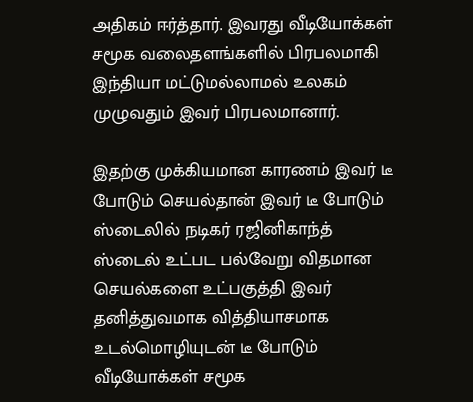அதிகம் ஈர்த்தார். இவரது வீடியோக்கள் சமூக வலைதளங்களில் பிரபலமாகி இந்தியா மட்டுமல்லாமல் உலகம் முழுவதும் இவர் பிரபலமானார்.

இதற்கு முக்கியமான காரணம் இவர் டீ போடும் செயல்தான் இவர் டீ போடும் ஸ்டைலில் நடிகர் ரஜினிகாந்த் ஸ்டைல் உட்பட பல்வேறு விதமான செயல்களை உட்பகுத்தி இவர் தனித்துவமாக வித்தியாசமாக உடல்மொழியுடன் டீ போடும் வீடியோக்கள் சமூக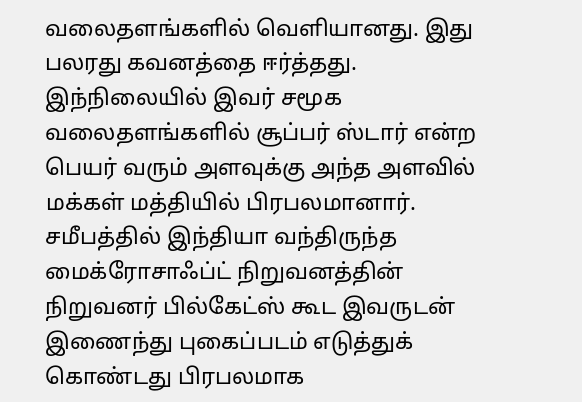வலைதளங்களில் வெளியானது. இது பலரது கவனத்தை ஈர்த்தது. இந்நிலையில் இவர் சமூக வலைதளங்களில் சூப்பர் ஸ்டார் என்ற பெயர் வரும் அளவுக்கு அந்த அளவில் மக்கள் மத்தியில் பிரபலமானார்.
சமீபத்தில் இந்தியா வந்திருந்த மைக்ரோசாஃப்ட் நிறுவனத்தின் நிறுவனர் பில்கேட்ஸ் கூட இவருடன் இணைந்து புகைப்படம் எடுத்துக் கொண்டது பிரபலமாக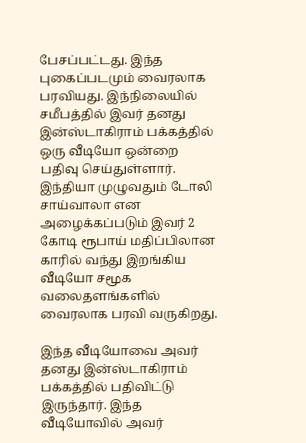பேசப்பட்டது. இந்த புகைப்படமும் வைரலாக பரவியது. இந்நிலையில் சமீபத்தில் இவர் தனது இன்ஸ்டாகிராம் பக்கத்தில் ஒரு வீடியோ ஒன்றை பதிவு செய்துள்ளார். இந்தியா முழுவதும் டோலி சாய்வாலா என அழைக்கப்படும் இவர் 2 கோடி ரூபாய் மதிப்பிலான காரில் வந்து இறங்கிய வீடியோ சமூக வலைதளங்களில் வைரலாக பரவி வருகிறது.

இந்த வீடியோவை அவர் தனது இன்ஸ்டாகிராம் பக்கத்தில் பதிவிட்டு இருந்தார். இந்த வீடியோவில் அவர்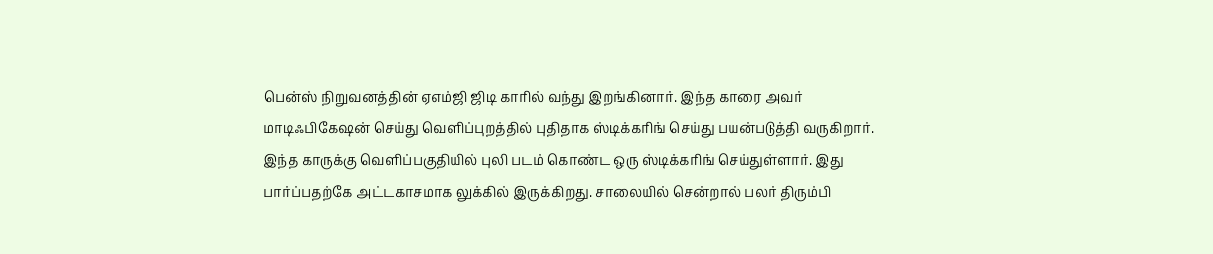பென்ஸ் நிறுவனத்தின் ஏஎம்ஜி ஜிடி காரில் வந்து இறங்கினார். இந்த காரை அவர் மாடிஃபிகேஷன் செய்து வெளிப்புறத்தில் புதிதாக ஸ்டிக்கரிங் செய்து பயன்படுத்தி வருகிறார். இந்த காருக்கு வெளிப்பகுதியில் புலி படம் கொண்ட ஒரு ஸ்டிக்கரிங் செய்துள்ளார். இது பார்ப்பதற்கே அட்டகாசமாக லுக்கில் இருக்கிறது. சாலையில் சென்றால் பலர் திரும்பி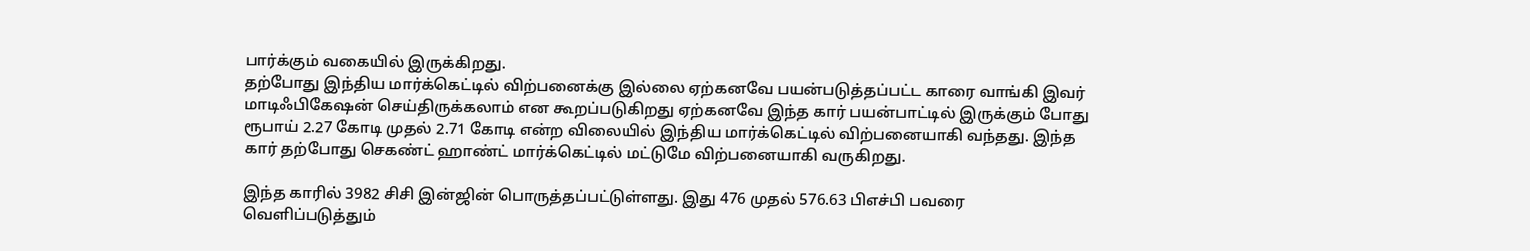பார்க்கும் வகையில் இருக்கிறது.
தற்போது இந்திய மார்க்கெட்டில் விற்பனைக்கு இல்லை ஏற்கனவே பயன்படுத்தப்பட்ட காரை வாங்கி இவர் மாடிஃபிகேஷன் செய்திருக்கலாம் என கூறப்படுகிறது ஏற்கனவே இந்த கார் பயன்பாட்டில் இருக்கும் போது ரூபாய் 2.27 கோடி முதல் 2.71 கோடி என்ற விலையில் இந்திய மார்க்கெட்டில் விற்பனையாகி வந்தது. இந்த கார் தற்போது செகண்ட் ஹாண்ட் மார்க்கெட்டில் மட்டுமே விற்பனையாகி வருகிறது.

இந்த காரில் 3982 சிசி இன்ஜின் பொருத்தப்பட்டுள்ளது. இது 476 முதல் 576.63 பிஎச்பி பவரை வெளிப்படுத்தும்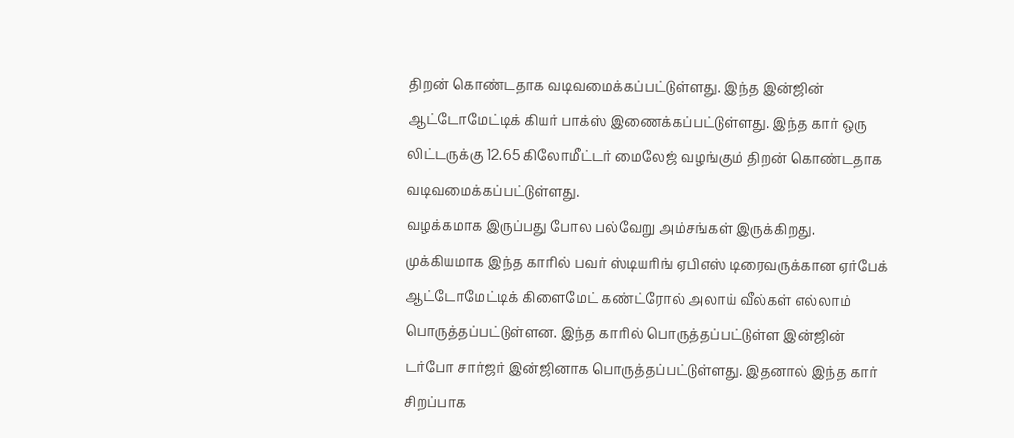திறன் கொண்டதாக வடிவமைக்கப்பட்டுள்ளது. இந்த இன்ஜின் ஆட்டோமேட்டிக் கியர் பாக்ஸ் இணைக்கப்பட்டுள்ளது. இந்த கார் ஒரு லிட்டருக்கு 12.65 கிலோமீட்டர் மைலேஜ் வழங்கும் திறன் கொண்டதாக வடிவமைக்கப்பட்டுள்ளது.
வழக்கமாக இருப்பது போல பல்வேறு அம்சங்கள் இருக்கிறது. முக்கியமாக இந்த காரில் பவர் ஸ்டியரிங் ஏபிஎஸ் டிரைவருக்கான ஏர்பேக் ஆட்டோமேட்டிக் கிளைமேட் கண்ட்ரோல் அலாய் வீல்கள் எல்லாம் பொருத்தப்பட்டுள்ளன. இந்த காரில் பொருத்தப்பட்டுள்ள இன்ஜின் டர்போ சார்ஜர் இன்ஜினாக பொருத்தப்பட்டுள்ளது. இதனால் இந்த கார் சிறப்பாக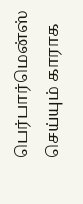பெர்பார்மென்ஸ் செய்யும் காராக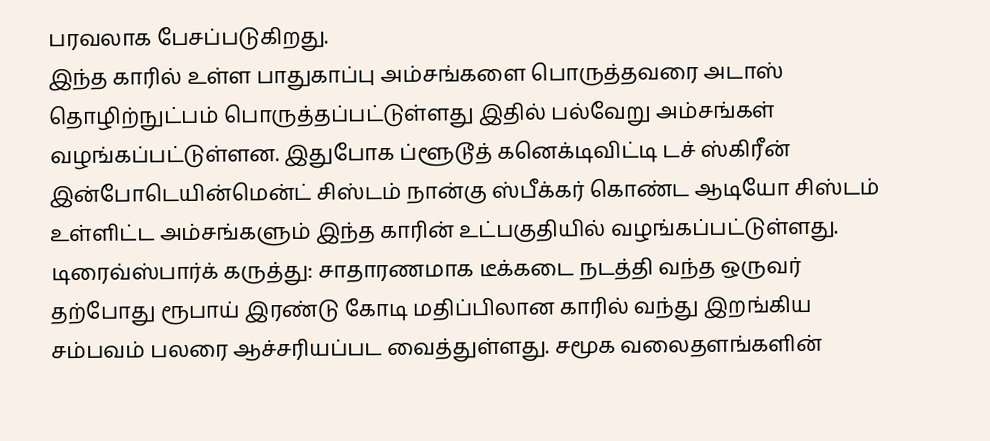பரவலாக பேசப்படுகிறது.
இந்த காரில் உள்ள பாதுகாப்பு அம்சங்களை பொருத்தவரை அடாஸ் தொழிற்நுட்பம் பொருத்தப்பட்டுள்ளது இதில் பல்வேறு அம்சங்கள் வழங்கப்பட்டுள்ளன. இதுபோக ப்ளூடூத் கனெக்டிவிட்டி டச் ஸ்கிரீன் இன்போடெயின்மென்ட் சிஸ்டம் நான்கு ஸ்பீக்கர் கொண்ட ஆடியோ சிஸ்டம் உள்ளிட்ட அம்சங்களும் இந்த காரின் உட்பகுதியில் வழங்கப்பட்டுள்ளது.
டிரைவ்ஸ்பார்க் கருத்து: சாதாரணமாக டீக்கடை நடத்தி வந்த ஒருவர் தற்போது ரூபாய் இரண்டு கோடி மதிப்பிலான காரில் வந்து இறங்கிய சம்பவம் பலரை ஆச்சரியப்பட வைத்துள்ளது. சமூக வலைதளங்களின்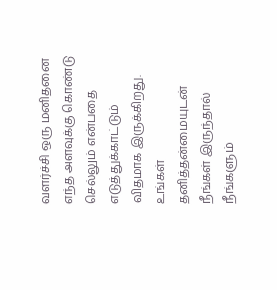வளர்ச்சி ஒரு மனிதனை எந்த அளவுக்கு கொண்டு செல்லும் என்பதை எடுத்துக்காட்டும் விதமாக இருக்கிறது. உங்கள் தனித்தன்மையுடன் நீங்கள் இருந்தால் நீங்களும்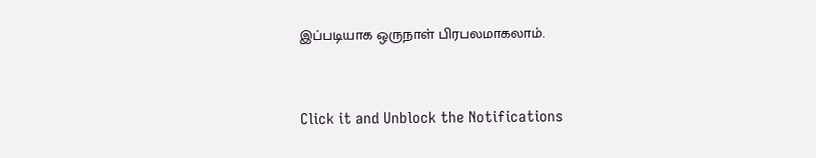இப்படியாக ஒருநாள் பிரபலமாகலாம்.


Click it and Unblock the Notifications